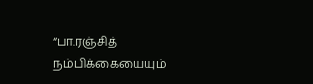“பா.ரஞ்சித் நம்பிக்கையையும்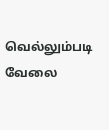வெல்லும்படி வேலை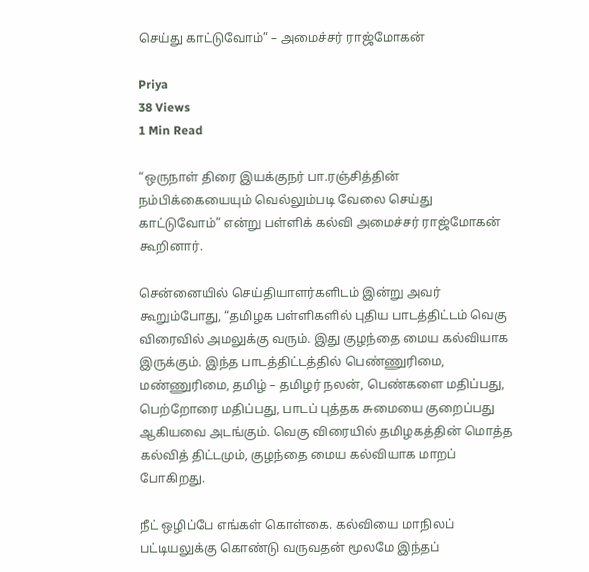செய்து காட்டுவோம்” – அமைச்சர் ராஜ்மோகன்

Priya
38 Views
1 Min Read

“ஒருநாள் திரை இயக்குநர் பா.ரஞ்சித்தின் நம்பிக்கையையும் வெல்லும்படி வேலை செய்து காட்டுவோம்” என்று பள்ளிக் கல்வி அமைச்சர் ராஜ்மோகன் கூறினார்.

சென்னையில் செய்தியாளர்களிடம் இன்று அவர் கூறும்போது, “தமிழக பள்ளிகளில் புதிய பாடத்திட்டம் வெகு விரைவில் அமலுக்கு வரும். இது குழந்தை மைய கல்வியாக இருக்கும். இந்த பாடத்திட்டத்தில் பெண்ணுரிமை, மண்ணுரிமை, தமிழ் – தமிழர் நலன், பெண்களை மதிப்பது, பெற்றோரை மதிப்பது, பாடப் புத்தக சுமையை குறைப்பது ஆகியவை அடங்கும். வெகு விரையில் தமிழகத்தின் மொத்த கல்வித் திட்டமும், குழந்தை மைய கல்வியாக மாறப் போகிறது.

நீட் ஒழிப்பே எங்கள் கொள்கை. கல்வியை மாநிலப் பட்டியலுக்கு கொண்டு வருவதன் மூலமே இந்தப்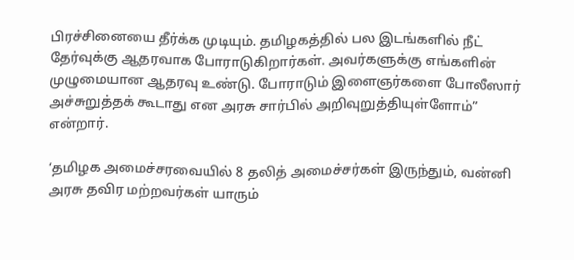பிரச்சினையை தீர்க்க முடியும். தமிழகத்தில் பல இடங்களில் நீட் தேர்வுக்கு ஆதரவாக போராடுகிறார்கள். அவர்களுக்கு எங்களின் முழுமையான ஆதரவு உண்டு. போராடும் இளைஞர்களை போலீஸார் அச்சுறுத்தக் கூடாது என அரசு சார்பில் அறிவுறுத்தியுள்ளோம்” என்றார்.

‘தமிழக அமைச்சரவையில் 8 தலித் அமைச்சர்கள் இருந்தும், வன்னி அரசு தவிர மற்றவர்கள் யாரும்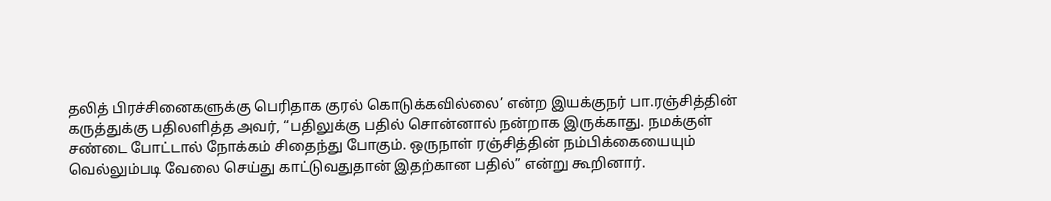தலித் பிரச்சினைகளுக்கு பெரிதாக குரல் கொடுக்கவில்லை’ என்ற இயக்குநர் பா.ரஞ்சித்தின் கருத்துக்கு பதிலளித்த அவர், “பதிலுக்கு பதில் சொன்னால் நன்றாக இருக்காது. நமக்குள் சண்டை போட்டால் நோக்கம் சிதைந்து போகும். ஒருநாள் ரஞ்சித்தின் நம்பிக்கையையும் வெல்லும்படி வேலை செய்து காட்டுவதுதான் இதற்கான பதில்” என்று கூறினார்.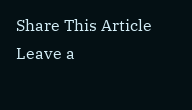Share This Article
Leave a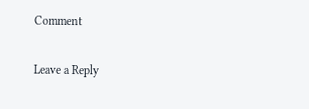Comment

Leave a Reply